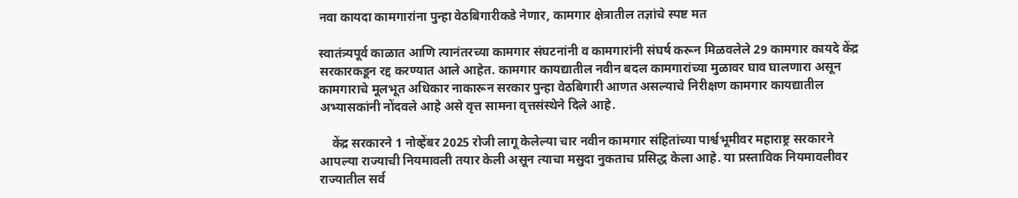नवा कायदा कामगारांना पुन्हा वेठबिगारीकडे नेणार, कामगार क्षेत्रातील तज्ञांचे स्पष्ट मत

स्वातंत्र्यपूर्व काळात आणि त्यानंतरच्या कामगार संघटनांनी व कामगारांनी संघर्ष करून मिळवलेले 29 कामगार कायदे केंद्र सरकारकडून रद्द करण्यात आले आहेत. कामगार कायद्यातील नवीन बदल कामगारांच्या मुळावर घाव घालणारा असून कामगाराचे मूलभूत अधिकार नाकारून सरकार पुन्हा वेठबिगारी आणत असल्याचे निरीक्षण कामगार कायद्यातील अभ्यासकांनी नोंदवले आहे असे वृत्त सामना वृत्तसंस्थेने दिले आहे.

    केंद्र सरकारने 1 नोव्हेंबर 2025 रोजी लागू केलेल्या चार नवीन कामगार संहितांच्या पार्श्वभूमीवर महाराष्ट्र सरकारने आपल्या राज्याची नियमावली तयार केली असून त्याचा मसुदा नुकताच प्रसिद्ध केला आहे. या प्रस्ताविक नियमावलीवर राज्यातील सर्व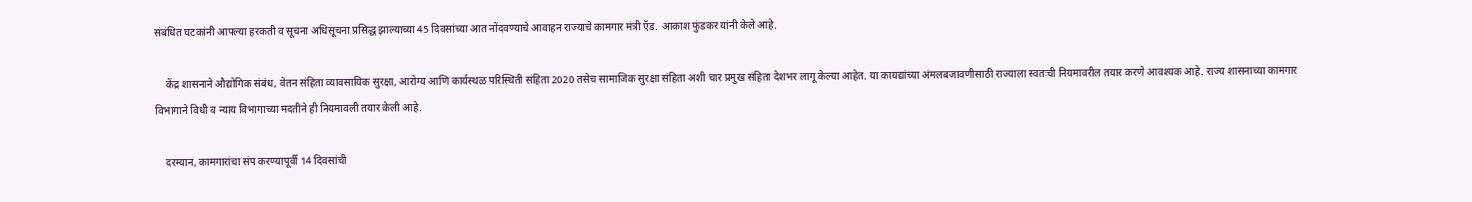संबंधित घटकांनी आपल्या हरकती व सूचना अधिसूचना प्रसिद्ध झाल्याच्या 45 दिवसांच्या आत नोंदवण्याचे आवाहन राज्याचे कामगार मंत्री ऍड. आकाश फुंडकर यांनी केले आहे.

    केंद्र शासनाने औद्योगिक संबंध, वेतन संहिता व्यावसायिक सुरक्षा, आरोग्य आणि कार्यस्थळ परिस्थिती संहिता 2020 तसेच सामाजिक सुरक्षा संहिता अशी चार प्रमुख संहिता देशभर लागू केल्या आहेत. या कायद्यांच्या अंमलबजावणीसाठी राज्याला स्वतःची नियमावरील तयार करणे आवश्यक आहे. राज्य शासनाच्या कामगार विभागाने विधी व न्याय विभागाच्या मदतीने ही नियमावली तयार केली आहे.

    दरम्यान, कामगारांचा संप करण्यापूर्वी 14 दिवसांची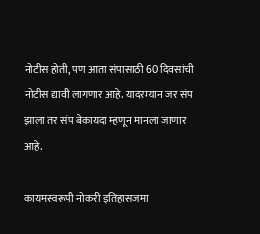नोटीस होती, पण आता संपासाठी 60 दिवसांची नोटीस द्यावी लागणार आहे. यादरम्यान जर संप झाला तर संप बेकायदा म्हणून मानला जाणार आहे.

कायमस्वरूपी नोकरी इतिहासजमा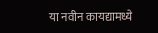या नवीन कायद्यामध्ये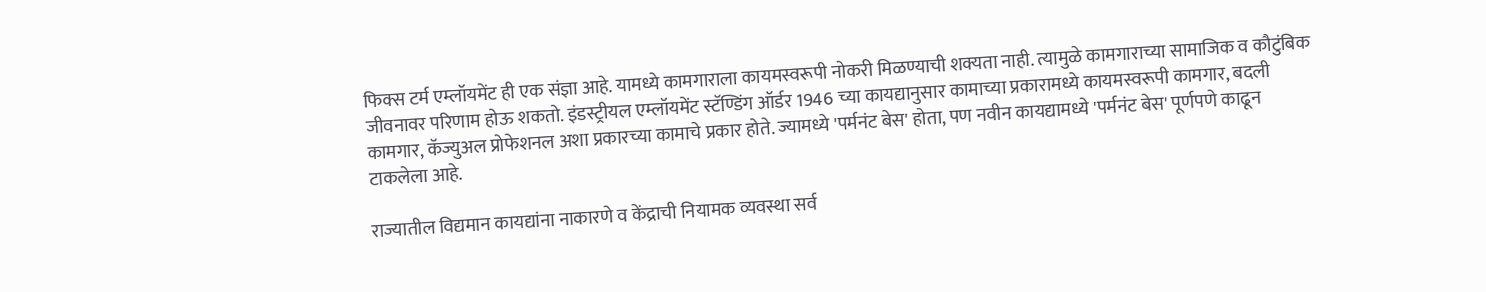फिक्स टर्म एम्लॉयमेंट ही एक संज्ञा आहे. यामध्ये कामगाराला कायमस्वरूपी नोकरी मिळण्याची शक्यता नाही. त्यामुळे कामगाराच्या सामाजिक व कौटुंबिक जीवनावर परिणाम होऊ शकतो. इंडस्ट्रीयल एम्लॉयमेंट स्टॅण्डिंग ऑर्डर 1946 च्या कायद्यानुसार कामाच्या प्रकारामध्ये कायमस्वरूपी कामगार, बदली कामगार, कॅज्युअल प्रोफेशनल अशा प्रकारच्या कामाचे प्रकार होते. ज्यामध्ये 'पर्मनंट बेस' होता, पण नवीन कायद्यामध्ये 'पर्मनंट बेस' पूर्णपणे काढून टाकलेला आहे.

राज्यातील विद्यमान कायद्यांना नाकारणे व केंद्राची नियामक व्यवस्था सर्व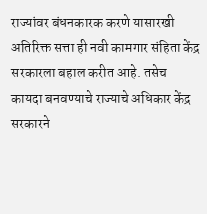राज्यांवर बंधनकारक करणे यासारखी अतिरिक्त सत्ता ही नवी कामगार संहिता केंद्र सरकारला बहाल करीत आहे. तसेच कायदा बनवण्याचे राज्याचे अधिकार केंद्र सरकारने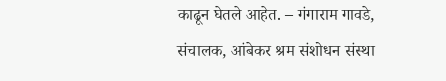काढून घेतले आहेत. – गंगाराम गावडे, संचालक, आंबेकर श्रम संशोधन संस्था